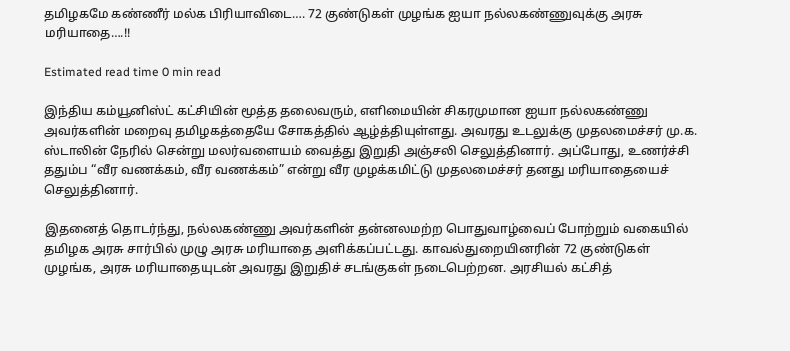தமிழகமே கண்ணீர் மல்க பிரியாவிடை…. 72 குண்டுகள் முழங்க ஐயா நல்லகண்ணுவுக்கு அரசு மரியாதை….!!

Estimated read time 0 min read

இந்திய கம்யூனிஸ்ட் கட்சியின் மூத்த தலைவரும், எளிமையின் சிகரமுமான ஐயா நல்லகண்ணு அவர்களின் மறைவு தமிழகத்தையே சோகத்தில் ஆழ்த்தியுள்ளது. அவரது உடலுக்கு முதலமைச்சர் மு.க. ஸ்டாலின் நேரில் சென்று மலர்வளையம் வைத்து இறுதி அஞ்சலி செலுத்தினார். அப்போது, உணர்ச்சி ததும்ப “வீர வணக்கம், வீர வணக்கம்” என்று வீர முழக்கமிட்டு முதலமைச்சர் தனது மரியாதையைச் செலுத்தினார்.

இதனைத் தொடர்ந்து, நல்லகண்ணு அவர்களின் தன்னலமற்ற பொதுவாழ்வைப் போற்றும் வகையில் தமிழக அரசு சார்பில் முழு அரசு மரியாதை அளிக்கப்பட்டது. காவல்துறையினரின் 72 குண்டுகள் முழங்க, அரசு மரியாதையுடன் அவரது இறுதிச் சடங்குகள் நடைபெற்றன. அரசியல் கட்சித்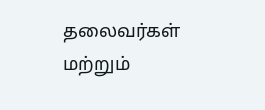தலைவர்கள் மற்றும்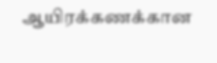ஆயிரக்கணக்கான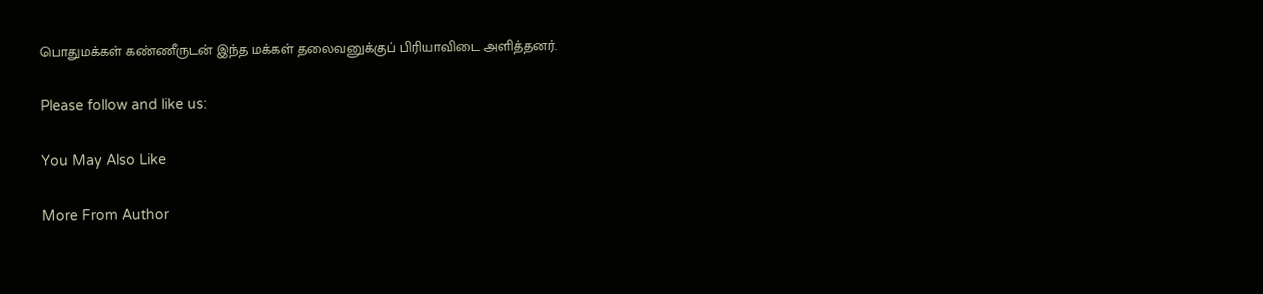பொதுமக்கள் கண்ணீருடன் இந்த மக்கள் தலைவனுக்குப் பிரியாவிடை அளித்தனர்.

Please follow and like us:

You May Also Like

More From Author